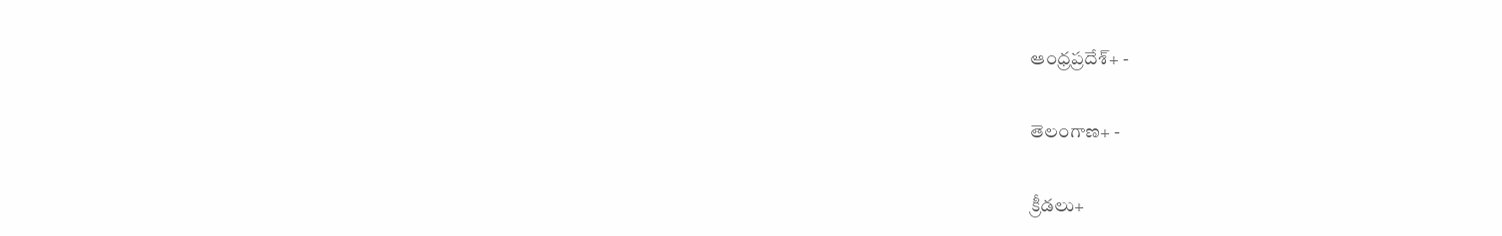ఆంధ్రప్రదేశ్+ -

తెలంగాణ+ -

క్రీడలు+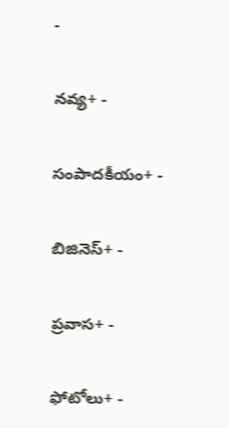-

నవ్య+ -

సంపాదకీయం+ -

బిజినెస్+ -

ప్రవాస+ -

ఫోటోలు+ -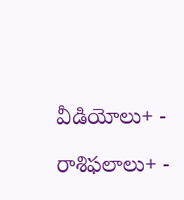వీడియోలు+ -

రాశిఫలాలు+ -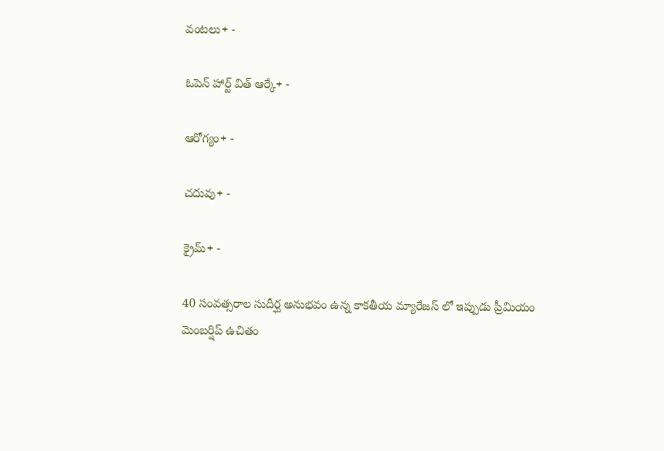వంటలు+ -

ఓపెన్ హార్ట్ విత్ ఆర్కే+ -

ఆరోగ్యం+ -

చదువు+ -

క్రైమ్+ -

40 సంవత్సరాల సుదీర్ఘ అనుభవం ఉన్న కాకతీయ మ్యారేజస్ లో ఇప్పుడు ప్రీమియం మెంబర్షిప్ ఉచితం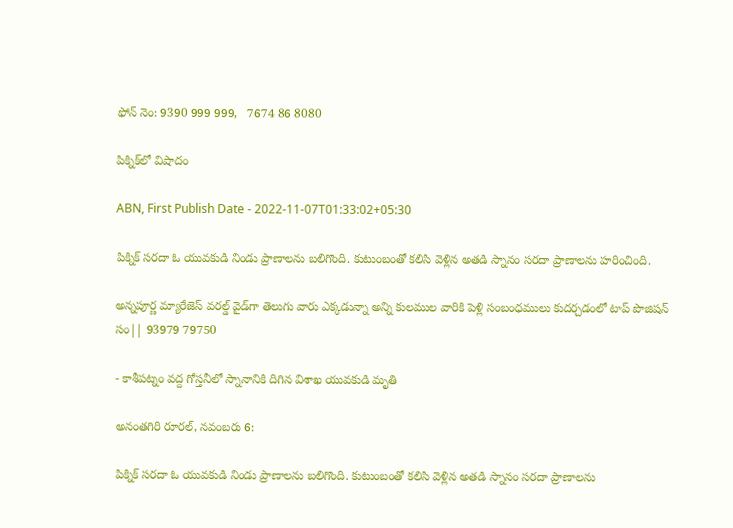ఫోన్ నెం: 9390 999 999,   7674 86 8080

పిక్నిక్‌లో విషాదం

ABN, First Publish Date - 2022-11-07T01:33:02+05:30

పిక్నిక్‌ సరదా ఓ యువకుడి నిండు ప్రాణాలను బలిగొంది. కుటుంబంతో కలిసి వెళ్లిన అతడి స్నానం సరదా ప్రాణాలను హరించింది.

అన్నపూర్ణ మ్యారేజెస్ వరల్డ్ వైడ్‌గా తెలుగు వారు ఎక్కడున్నా అన్ని కులముల వారికి పెళ్లి సంబంధములు కుదర్చడంలో టాప్ పొజిషన్ సం|| 93979 79750

- కాశీపట్నం వద్ద గోస్తనీలో స్నానానికి దిగిన విశాఖ యువకుడి మృతి

అనంతగిరి రూరల్‌, నవంబరు 6:

పిక్నిక్‌ సరదా ఓ యువకుడి నిండు ప్రాణాలను బలిగొంది. కుటుంబంతో కలిసి వెళ్లిన అతడి స్నానం సరదా ప్రాణాలను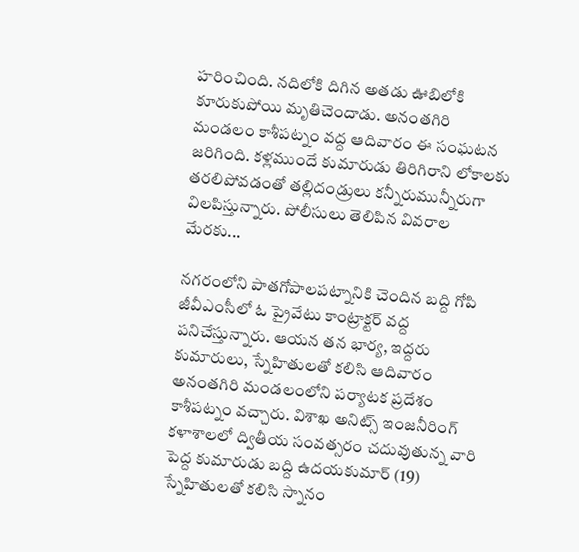హరించింది. నదిలోకి దిగిన అతడు ఊబిలోకి కూరుకుపోయి మృతిచెందాడు. అనంతగిరి మండలం కాశీపట్నం వద్ద ఆదివారం ఈ సంఘటన జరిగింది. కళ్లముందే కుమారుడు తిరిగిరాని లోకాలకు తరలిపోవడంతో తల్లిదండ్రులు కన్నీరుమున్నీరుగా విలపిస్తున్నారు. పోలీసులు తెలిపిన వివరాల మేరకు...

నగరంలోని పాతగోపాలపట్నానికి చెందిన బద్ది గోపి జీవీఎంసీలో ఓ ప్రైవేటు కాంట్రాక్టర్‌ వద్ద పనిచేస్తున్నారు. ఆయన తన భార్య, ఇద్దరు కుమారులు, స్నేహితులతో కలిసి ఆదివారం అనంతగిరి మండలంలోని పర్యాటక ప్రదేశం కాశీపట్నం వచ్చారు. విశాఖ అనిట్స్‌ ఇంజనీరింగ్‌ కళాశాలలో ద్వితీయ సంవత్సరం చదువుతున్న వారి పెద్ద కుమారుడు బద్ది ఉదయకుమార్‌ (19) స్నేహితులతో కలిసి స్నానం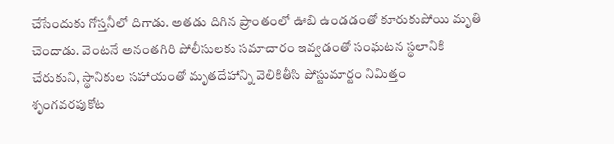చేసేందుకు గోస్తనీలో దిగాడు. అతడు దిగిన ప్రాంతంలో ఊబి ఉండడంతో కూరుకుపోయి మృతి చెందాడు. వెంటనే అనంతగిరి పోలీసులకు సమాచారం ఇవ్వడంతో సంఘటన స్థలానికి చేరుకుని, స్థానికుల సహాయంతో మృతదేహాన్ని వెలికితీసి పోస్టుమార్టం నిమిత్తం శృంగవరపుకోట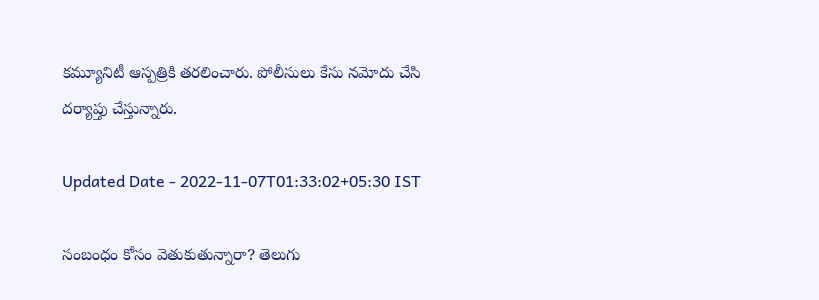కమ్యూనిటీ ఆస్పత్రికి తరలించారు. పోలీసులు కేసు నమోదు చేసి దర్యాప్తు చేస్తున్నారు.

Updated Date - 2022-11-07T01:33:02+05:30 IST

సంబంధం కోసం వెతుకుతున్నారా? తెలుగు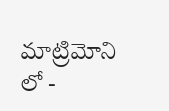మాట్రిమోని లో -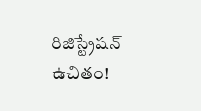రిజిస్ట్రేషన్ ఉచితం!